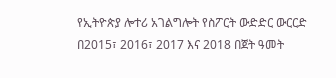የኢትዮጵያ ሎተሪ አገልግሎት የስፖርት ውድድር ውርርድ በ2015፣ 2016፣ 2017 እና 2018 በጀት ዓመት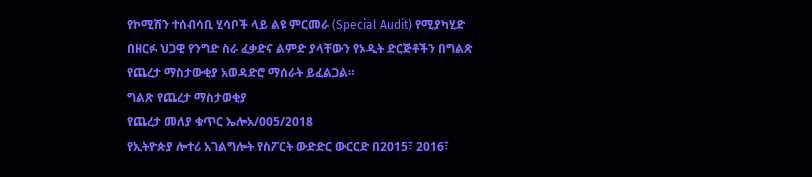የኮሚሽን ተሰብሳቢ ሂሳቦች ላይ ልዩ ምርመራ (Special Audit) የሚያካሂድ በዘርፉ ህጋዊ የንግድ ስራ ፈቃድና ልምድ ያላቸውን የኦዲት ድርጅቶችን በግልጽ የጨረታ ማስታውቂያ አወዳድሮ ማሰራት ይፈልጋል።
ግልጽ የጨረታ ማስታወቂያ
የጨረታ መለያ ቁጥር ኤሎአ/005/2018
የኢትዮጵያ ሎተሪ አገልግሎት የስፖርት ውድድር ውርርድ በ2015፣ 2016፣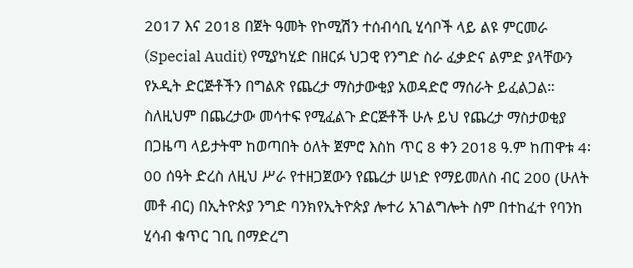2017 እና 2018 በጀት ዓመት የኮሚሽን ተሰብሳቢ ሂሳቦች ላይ ልዩ ምርመራ (Special Audit) የሚያካሂድ በዘርፉ ህጋዊ የንግድ ስራ ፈቃድና ልምድ ያላቸውን የኦዲት ድርጅቶችን በግልጽ የጨረታ ማስታውቂያ አወዳድሮ ማሰራት ይፈልጋል።
ስለዚህም በጨረታው መሳተፍ የሚፈልጉ ድርጅቶች ሁሉ ይህ የጨረታ ማስታወቂያ በጋዜጣ ላይታትሞ ከወጣበት ዕለት ጀምሮ እስከ ጥር 8 ቀን 2018 ዓ.ም ከጠዋቱ 4፡00 ሰዓት ድረስ ለዚህ ሥራ የተዘጋጀውን የጨረታ ሠነድ የማይመለስ ብር 200 (ሁለት መቶ ብር) በኢትዮጵያ ንግድ ባንክየኢትዮጵያ ሎተሪ አገልግሎት ስም በተከፈተ የባንከ ሂሳብ ቁጥር ገቢ በማድረግ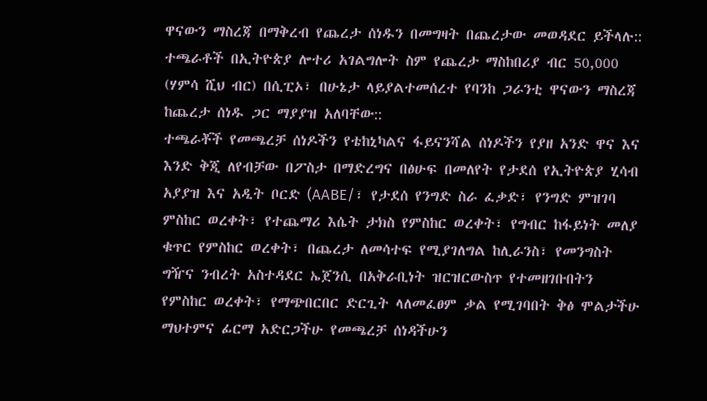ዋናውን ማስረጃ በማቅረብ የጨረታ ሰነዱን በመግዛት በጨረታው መወዳደር ይችላሉ:: ተጫራቶች በኢትዮጵያ ሎተሪ አገልግሎት ስም የጨረታ ማስከበሪያ ብር 50,000 (ሃምሳ ሺህ ብር) በሲፒኦ፣ በሁኔታ ላይያልተመሰረተ የባንከ ጋራንቲ ዋናውን ማስረጃ ከጨረታ ሰነዱ ጋር ማያያዝ አለባቸው::
ተጫራቾች የመጫረቻ ሰነዶችን የቴከኒካልና ፋይናንሻል ሰነዶችን የያዘ አንድ ዋና እና እንድ ቅጂ ለየብቻው በፖስታ በማድረግና በፅሁፍ በመለየት የታደሰ የኢትዮጵያ ሂሳብ አያያዝ እና አዲት ቦርድ (AABE/፣ የታደሰ የንግድ ስራ ፈቃድ፣ የንግድ ምዝገባ ምስከር ወረቀት፣ የተጨማሪ እሴት ታክስ የምስከር ወረቀት፣ የግብር ከፋይነት መለያ ቁጥር የምስከር ወረቀት፣ በጨረታ ለመሳተፍ የሚያገለግል ከሊራንስ፣ የመንግስት ግዥና ንብረት አስተዳደር ኤጀንሲ በአቅራቢነት ዝርዝርውስጥ የተመዘገቡበትን የምስከር ወረቀት፣ የማጭበርበር ድርጊት ላለመፈፀም ቃል የሚገባበት ቅፅ ሞልታችሁ ማህተምና ፊርማ አድርጋችሁ የመጫረቻ ሰነዳችሁን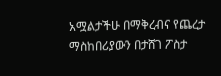አሟልታችሁ በማቅረብና የጨረታ ማስከበሪያውን በታሸገ ፖስታ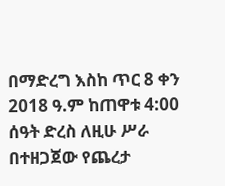በማድረግ እስከ ጥር 8 ቀን 2018 ዓ.ም ከጠዋቱ 4:00 ሰዓት ድረስ ለዚሁ ሥራ በተዘጋጀው የጨረታ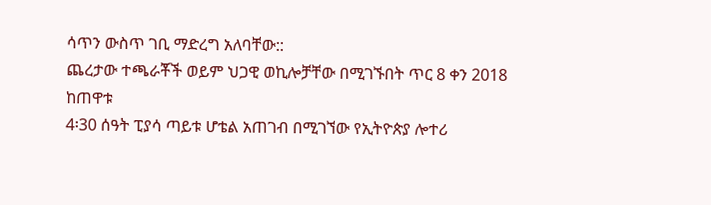ሳጥን ውስጥ ገቢ ማድረግ አለባቸው::
ጨረታው ተጫራቾች ወይም ህጋዊ ወኪሎቻቸው በሚገኙበት ጥር 8 ቀን 2018 ከጠዋቱ
4፡30 ሰዓት ፒያሳ ጣይቱ ሆቴል አጠገብ በሚገኘው የኢትዮጵያ ሎተሪ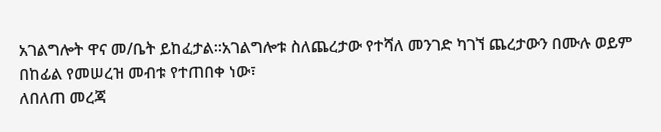አገልግሎት ዋና መ/ቤት ይከፈታል።አገልግሎቱ ስለጨረታው የተሻለ መንገድ ካገኘ ጨረታውን በሙሉ ወይም በከፊል የመሠረዝ መብቱ የተጠበቀ ነው፣
ለበለጠ መረጃ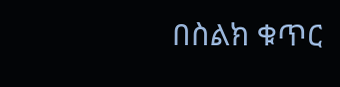በስልክ ቁጥር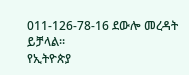011-126-78-16 ደውሎ መረዳት ይቻላል።
የኢትዮጵያ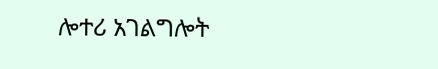ሎተሪ አገልግሎት